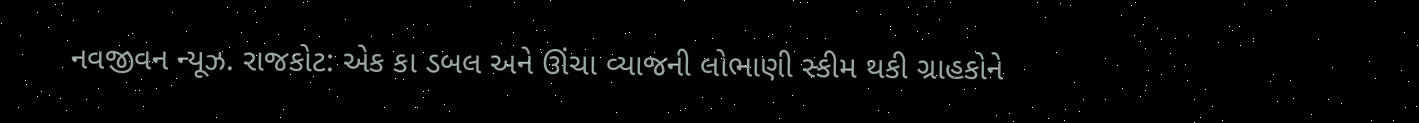નવજીવન ન્યૂઝ. રાજકોટ: એક કા ડબલ અને ઊંચા વ્યાજની લોભાણી સ્કીમ થકી ગ્રાહકોને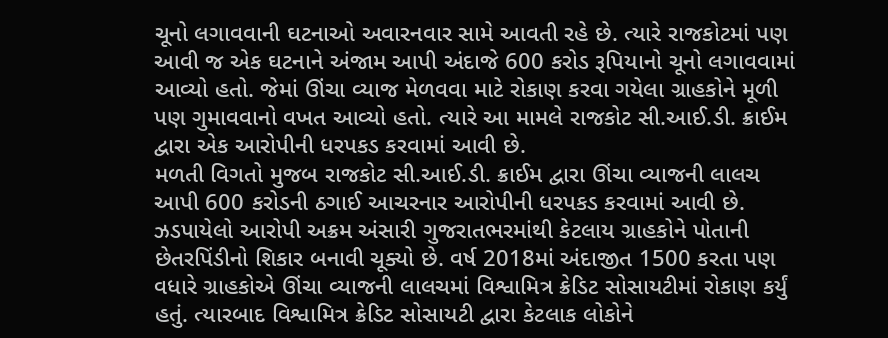ચૂનો લગાવવાની ઘટનાઓ અવારનવાર સામે આવતી રહે છે. ત્યારે રાજકોટમાં પણ આવી જ એક ઘટનાને અંજામ આપી અંદાજે 600 કરોડ રૂપિયાનો ચૂનો લગાવવામાં આવ્યો હતો. જેમાં ઊંચા વ્યાજ મેળવવા માટે રોકાણ કરવા ગયેલા ગ્રાહકોને મૂળી પણ ગુમાવવાનો વખત આવ્યો હતો. ત્યારે આ મામલે રાજકોટ સી.આઈ.ડી. ક્રાઈમ દ્વારા એક આરોપીની ધરપકડ કરવામાં આવી છે.
મળતી વિગતો મુજબ રાજકોટ સી.આઈ.ડી. ક્રાઈમ દ્વારા ઊંચા વ્યાજની લાલચ આપી 600 કરોડની ઠગાઈ આચરનાર આરોપીની ધરપકડ કરવામાં આવી છે. ઝડપાયેલો આરોપી અક્રમ અંસારી ગુજરાતભરમાંથી કેટલાય ગ્રાહકોને પોતાની છેતરપિંડીનો શિકાર બનાવી ચૂક્યો છે. વર્ષ 2018માં અંદાજીત 1500 કરતા પણ વધારે ગ્રાહકોએ ઊંચા વ્યાજની લાલચમાં વિશ્વામિત્ર ક્રેડિટ સોસાયટીમાં રોકાણ કર્યું હતું. ત્યારબાદ વિશ્વામિત્ર ક્રેડિટ સોસાયટી દ્વારા કેટલાક લોકોને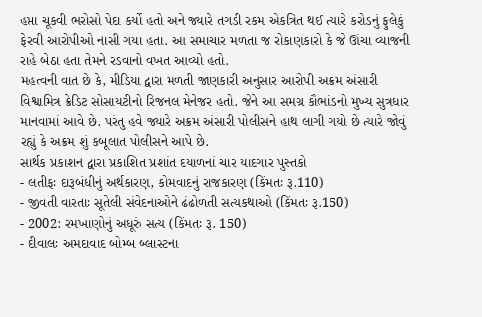હપ્તા ચૂકવી ભરોસો પેદા કર્યો હતો અને જ્યારે તગડી રકમ એકત્રિત થઈ ત્યારે કરોડનું ફુલેકું ફેરવી આરોપીઓ નાસી ગયા હતા. આ સમાચાર મળતા જ રોકાણકારો કે જે ઊંચા વ્યાજની રાહે બેઠા હતા તેમને રડવાનો વખત આવ્યો હતો.
મહત્વની વાત છે કે, મીડિયા દ્વારા મળતી જાણકારી અનુસાર આરોપી અક્રમ અંસારી વિશ્વામિત્ર ક્રેડિટ સોસાયટીનો રિજનલ મેનેજર હતો. જેને આ સમગ્ર કૌભાંડનો મુખ્ય સુત્રધાર માનવામાં આવે છે. પરંતુ હવે જ્યારે અક્રમ અંસારી પોલીસને હાથ લાગી ગયો છે ત્યારે જોવું રહ્યું કે અક્રમ શું કબૂલાત પોલીસને આપે છે.
સાર્થક પ્રકાશન દ્વારા પ્રકાશિત પ્રશાંત દયાળનાં ચાર યાદગાર પુસ્તકો
- લતીફઃ દારૂબંધીનું અર્થકારણ, કોમવાદનું રાજકારણ (કિંમતઃ રૂ.110)
- જીવતી વારતાઃ સૂતેલી સંવેદનાઓને ઢંઢોળતી સત્યકથાઓ (કિંમતઃ રૂ.150)
- 2002: રમખાણોનું અધૂરું સત્ય (કિંમતઃ રૂ. 150)
- દીવાલઃ અમદાવાદ બોમ્બ બ્લાસ્ટના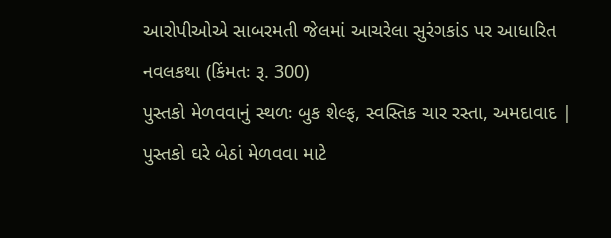આરોપીઓએ સાબરમતી જેલમાં આચરેલા સુરંગકાંડ પર આધારિત નવલકથા (કિંમતઃ રૂ. 300)
પુસ્તકો મેળવવાનું સ્થળઃ બુક શેલ્ફ, સ્વસ્તિક ચાર રસ્તા, અમદાવાદ | પુસ્તકો ઘરે બેઠાં મેળવવા માટે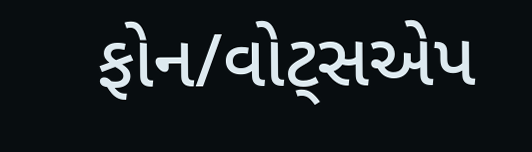ફોન/વોટ્સએપ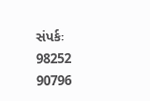સંપર્કઃ 98252 90796